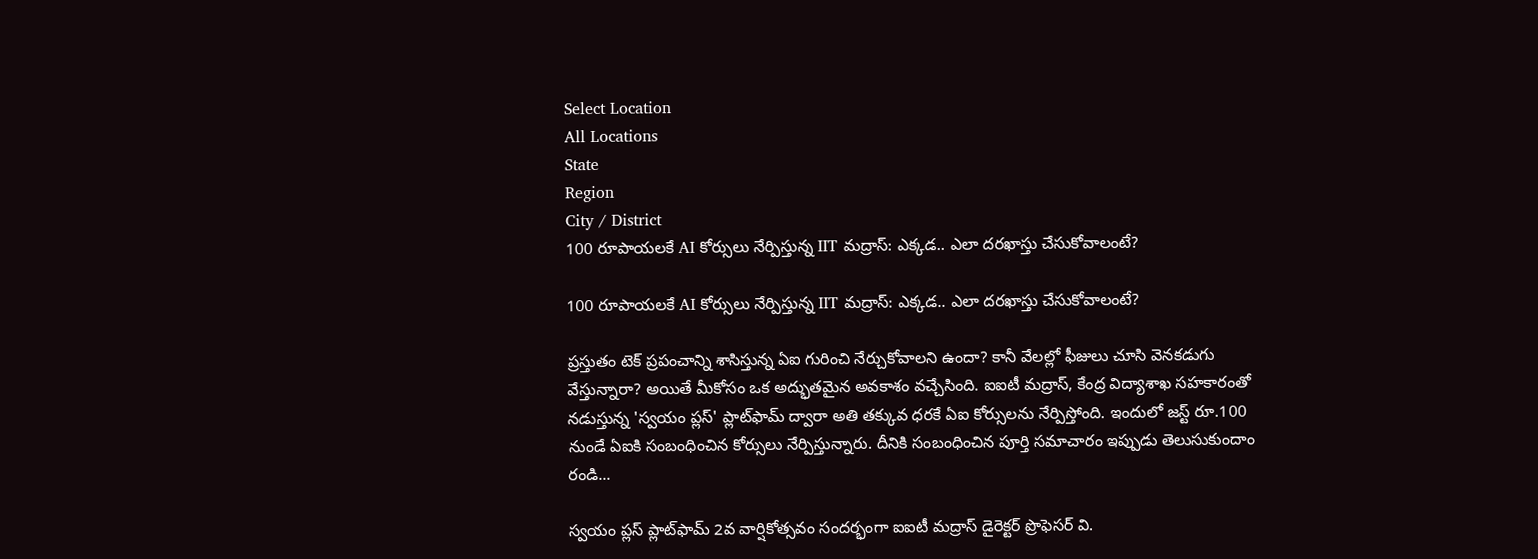Select Location
All Locations
State
Region
City / District
100 రూపాయలకే AI కోర్సులు నేర్పిస్తున్న IIT మద్రాస్: ఎక్కడ.. ఎలా దరఖాస్తు చేసుకోవాలంటే?

100 రూపాయలకే AI కోర్సులు నేర్పిస్తున్న IIT మద్రాస్: ఎక్కడ.. ఎలా దరఖాస్తు చేసుకోవాలంటే?

ప్రస్తుతం టెక్ ప్రపంచాన్ని శాసిస్తున్న ఏఐ గురించి నేర్చుకోవాలని ఉందా? కానీ వేలల్లో ఫీజులు చూసి వెనకడుగు వేస్తున్నారా? అయితే మీకోసం ఒక అద్భుతమైన అవకాశం వచ్చేసింది. ఐఐటీ మద్రాస్, కేంద్ర విద్యాశాఖ సహకారంతో నడుస్తున్న 'స్వయం ప్లస్' ప్లాట్‌ఫామ్ ద్వారా అతి తక్కువ ధరకే ఏఐ కోర్సులను నేర్పిస్తోంది. ఇందులో జస్ట్ రూ.100 నుండే ఏఐకి సంబంధించిన కోర్సులు నేర్పిస్తున్నారు. దీనికి సంబంధించిన పూర్తి సమాచారం ఇప్పుడు తెలుసుకుందాం రండి...

స్వయం ప్లస్ ప్లాట్‌ఫామ్ 2వ వార్షికోత్సవం సందర్భంగా ఐఐటీ మద్రాస్ డైరెక్టర్ ప్రొఫెసర్ వి.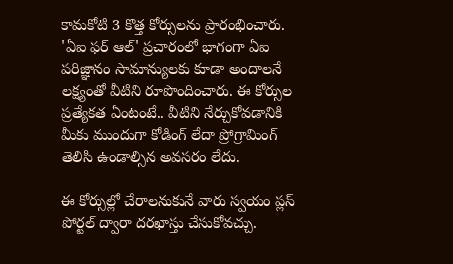కామకోటి 3 కొత్త కోర్సులను ప్రారంభించారు. 'ఏఐ ఫర్ ఆల్' ప్రచారంలో భాగంగా ఏఐ పరిజ్ఞానం సామాన్యులకు కూడా అందాలనే లక్ష్యంతో వీటిని రూపొందించారు. ఈ కోర్సుల ప్రత్యేకత ఏంటంటే.. వీటిని నేర్చుకోవడానికి మీకు ముందుగా కోడింగ్ లేదా ప్రోగ్రామింగ్ తెలిసి ఉండాల్సిన అవసరం లేదు.

ఈ కోర్సుల్లో చేరాలనుకునే వారు స్వయం ప్లస్ పోర్టల్ ద్వారా దరఖాస్తు చేసుకోవచ్చు.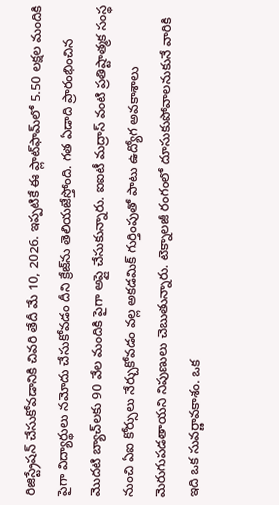రిజిస్ట్రేషన్ చేసుకోవడానికి చివరి తేదీ మే 10, 2026. ఇప్పటికే ఈ ప్లాట్‌ఫామ్‌లో 5.50 లక్షల మందికి పైగా విద్యార్థులు నమోదు చేసుకోవడం దీని క్రేజ్‌ను తెలియజేస్తోంది. గత ఏడాది ప్రారంభించిన మొదటి బ్యాచ్‌లకు 90 వేల మందికి పైగా అప్లై చేసుకున్నారు. ఐఐటీ మద్రాస్ వంటి ప్రతిష్టాత్మక సంస్థ నుంచి ఏఐ కోర్సులు నేర్చుకోవడం వల్ల అకడమిక్ గుర్తింపుతో పాటు ఉద్యోగ అవకాశాలు మెరుగుపడతాయని నిపుణులు చెబుతున్నారు. టెక్నాలజీ రంగంలో దూసుకుపోవాలనుకునే వారికి ఇది ఒక సువర్ణావకాశం. ఒక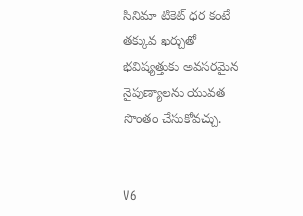సినిమా టికెట్ ధర కంటే తక్కువ ఖర్చుతో భవిష్యత్తుకు అవసరమైన నైపుణ్యాలను యువత సొంతం చేసుకోవచ్చు.


V6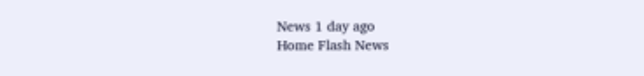News 1 day ago
Home Flash News